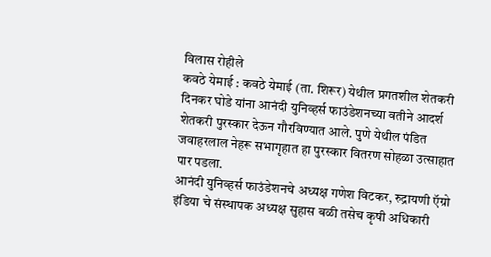विलास रोहीले
कवठे येमाई : कवठे येमाई (ता. शिरूर) येथील प्रगतशील शेतकरी दिनकर घोडे यांना आनंदी युनिव्हर्स फाउंडेशनच्या वतीने आदर्श शेतकरी पुरस्कार देऊन गौरविण्यात आले. पुणे येथील पंडित जवाहरलाल नेहरू सभागृहात हा पुरस्कार वितरण सोहळा उत्साहात पार पडला.
आनंदी युनिव्हर्स फाउंडेशनचे अध्यक्ष गणेश विटकर, रुद्रायणी ऍग्रो इंडिया चे संस्थापक अध्यक्ष सुहास बळी तसेच कृषी अधिकारी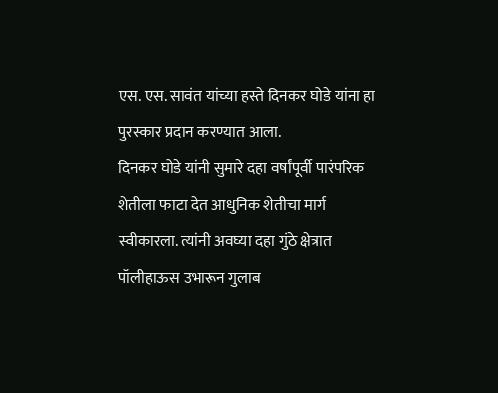एस. एस. सावंत यांच्या हस्ते दिनकर घोडे यांना हा पुरस्कार प्रदान करण्यात आला.
दिनकर घोडे यांनी सुमारे दहा वर्षांपूर्वी पारंपरिक शेतीला फाटा देत आधुनिक शेतीचा मार्ग स्वीकारला. त्यांनी अवघ्या दहा गुंठे क्षेत्रात पॉलीहाऊस उभारून गुलाब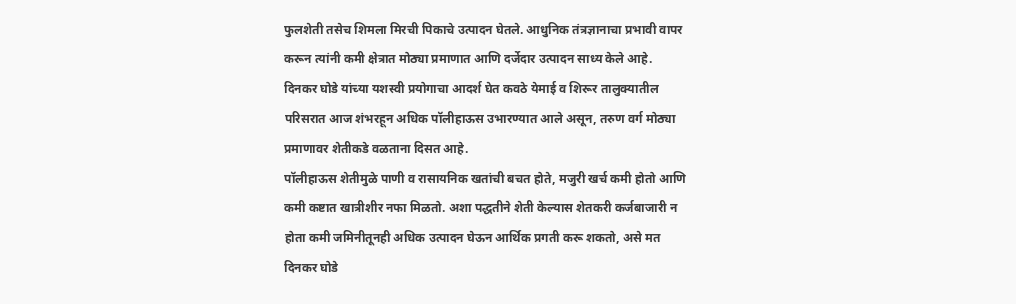फुलशेती तसेच शिमला मिरची पिकाचे उत्पादन घेतले. आधुनिक तंत्रज्ञानाचा प्रभावी वापर करून त्यांनी कमी क्षेत्रात मोठ्या प्रमाणात आणि दर्जेदार उत्पादन साध्य केले आहे.
दिनकर घोडे यांच्या यशस्वी प्रयोगाचा आदर्श घेत कवठे येमाई व शिरूर तालुक्यातील परिसरात आज शंभरहून अधिक पॉलीहाऊस उभारण्यात आले असून, तरुण वर्ग मोठ्या प्रमाणावर शेतीकडे वळताना दिसत आहे.
पॉलीहाऊस शेतीमुळे पाणी व रासायनिक खतांची बचत होते, मजुरी खर्च कमी होतो आणि कमी कष्टात खात्रीशीर नफा मिळतो. अशा पद्धतीने शेती केल्यास शेतकरी कर्जबाजारी न होता कमी जमिनीतूनही अधिक उत्पादन घेऊन आर्थिक प्रगती करू शकतो, असे मत दिनकर घोडे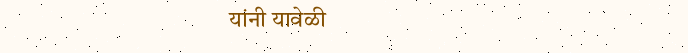यांनी यावेळी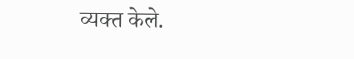व्यक्त केले.